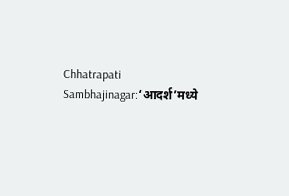Chhatrapati Sambhajinagar:‘आदर्श’मध्ये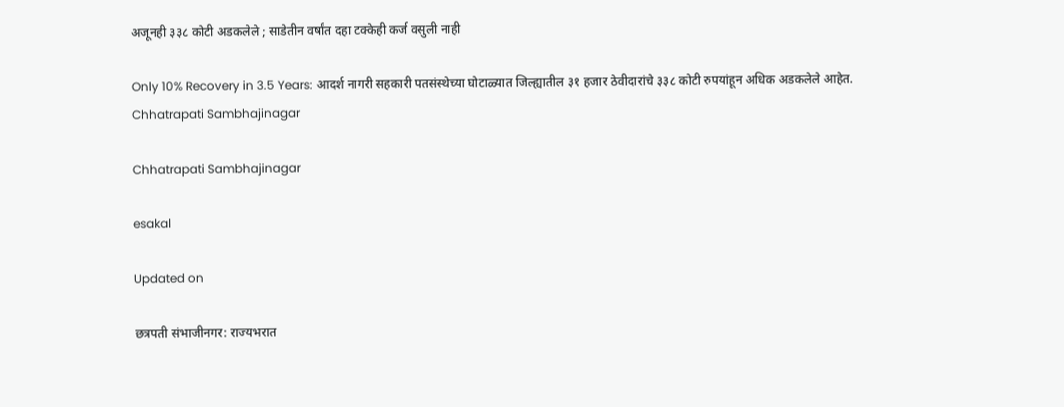अजूनही ३३८ कोटी अडकलेले ; साडेतीन वर्षांत दहा टक्केही कर्ज वसुली नाही

Only 10% Recovery in 3.5 Years: आदर्श नागरी सहकारी पतसंस्थेच्या घोटाळ्यात जिल्ह्यातील ३१ हजार ठेवीदारांचे ३३८ कोटी रुपयांहून अधिक अडकलेले आहेत.
Chhatrapati Sambhajinagar

Chhatrapati Sambhajinagar

esakal

Updated on

छत्रपती संभाजीनगर: राज्यभरात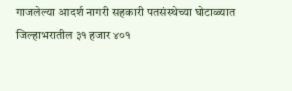गाजलेल्या आदर्श नागरी सहकारी पतसंस्थेच्या घोटाळ्यात जिल्हाभरातील ३१ हजार ४०१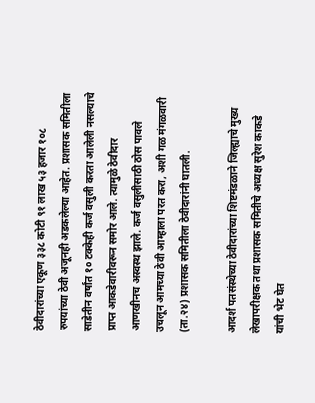ठेवीदारांच्या एकूण ३३८ कोटी ९१ लाख ५३ हजार १०८ रुपयांच्या ठेवी अजूनही अडकलेल्या आहेत. प्रशासक समितीला साडेतीन वर्षांत १० टक्केही कर्ज वसुली करता आलेली नसल्याचे प्राप्त आकडेवारीवरून समोर आले. त्यामुळे ठेवीदार आणखीनच अस्वस्थ झाले. कर्ज वसुलीसाठी ठोस पावले उचलून आमच्या ठेवी आम्हाला परत करा, अशी गळ मंगळवारी (ता.२४) प्रशासक समितीला ठेवीदारांनी घातली.

आदर्श पतसंस्थेच्या ठेवीदारांच्या शिष्टमंडळाने जिल्ह्याचे मुख्य लेखापरीक्षक तथा प्रशासक समितीचे अध्यक्ष सुरेश काकडे यांची भेट घेत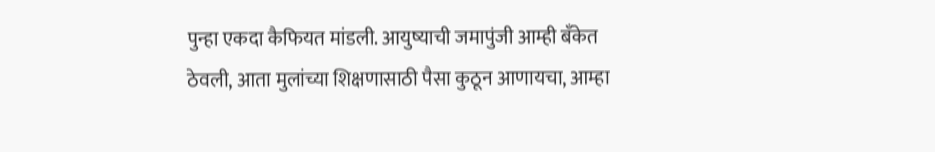पुन्हा एकदा कैफियत मांडली. आयुष्याची जमापुंजी आम्ही बँकेत ठेवली, आता मुलांच्या शिक्षणासाठी पैसा कुठून आणायचा, आम्हा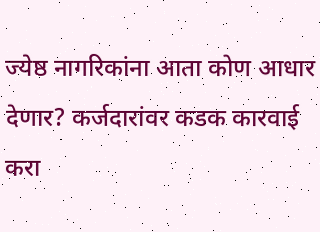ज्येष्ठ नागरिकांना आता कोण आधार देणार? कर्जदारांवर कडक कारवाई करा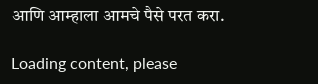आणि आम्हाला आमचे पैसे परत करा.

Loading content, please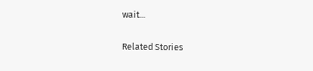wait...

Related Stories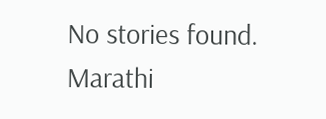No stories found.
Marathi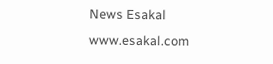News Esakal
www.esakal.com